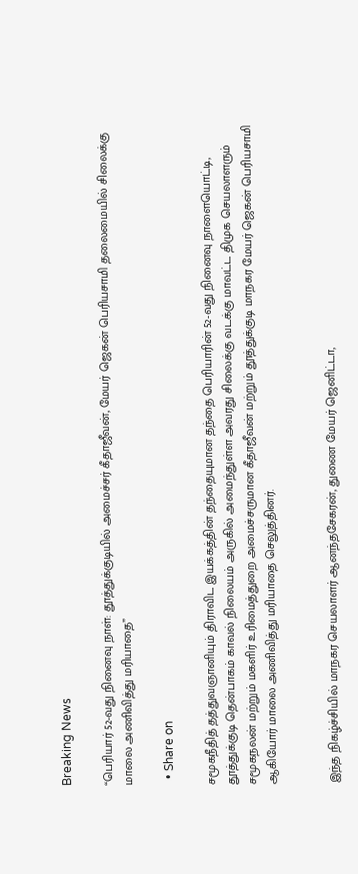Breaking News

“பெரியார் 52-வது நினைவு நாள்: தூத்துக்குடியில் அமைச்சர் கீதாஜீவன், மேயர் ஜெகன் பெரியசாமி தலைமையில் சிலைக்கு மாலை அணிவித்து மரியாதை”

  • Share on

சமூகநீதித் தத்துவஞானியும் திராவிட இயக்கத்தின் தந்தையுமான தந்தை பெரியாரின் 52-வது நினைவு நாளையொட்டி, தூத்துக்குடி தென்பாகம் காவல் நிலையம் அருகில் அமைந்துள்ள அவரது சிலைக்கு வடக்கு மாவட்ட திமுக செயலாளரும் சமூகநலன் மற்றும் மகளிர் உரிமைத்துறை அமைச்சருமான கீதாஜீவன் மற்றும் தூத்துக்குடி மாநகர மேயர் ஜெகன் பெரியசாமி ஆகியோர் மாலை அணிவித்து மரியாதை செலுத்தினர்.


இந்த நிகழ்ச்சியில் மாநகர செயலாளர் ஆனந்தசேகரன், துணை மேயர் ஜெனிட்டா,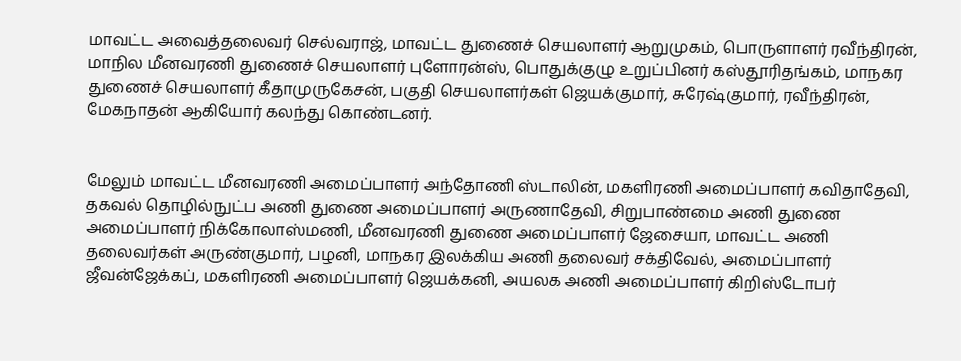மாவட்ட அவைத்தலைவர் செல்வராஜ், மாவட்ட துணைச் செயலாளர் ஆறுமுகம், பொருளாளர் ரவீந்திரன், மாநில மீனவரணி துணைச் செயலாளர் புளோரன்ஸ், பொதுக்குழு உறுப்பினர் கஸ்தூரிதங்கம், மாநகர துணைச் செயலாளர் கீதாமுருகேசன், பகுதி செயலாளர்கள் ஜெயக்குமார், சுரேஷ்குமார், ரவீந்திரன், மேகநாதன் ஆகியோர் கலந்து கொண்டனர்.


மேலும் மாவட்ட மீனவரணி அமைப்பாளர் அந்தோணி ஸ்டாலின், மகளிரணி அமைப்பாளர் கவிதாதேவி, தகவல் தொழில்நுட்ப அணி துணை அமைப்பாளர் அருணாதேவி, சிறுபாண்மை அணி துணை அமைப்பாளர் நிக்கோலாஸ்மணி, மீனவரணி துணை அமைப்பாளர் ஜேசையா, மாவட்ட அணி தலைவர்கள் அருண்குமார், பழனி, மாநகர இலக்கிய அணி தலைவர் சக்திவேல், அமைப்பாளர் ஜீவன்ஜேக்கப், மகளிரணி அமைப்பாளர் ஜெயக்கனி, அயலக அணி அமைப்பாளர் கிறிஸ்டோபர்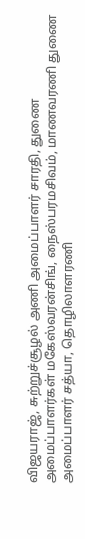விஜயராஜ், சுற்றுச்சூழல் அணி அமைப்பாளர் சாரதி, துணை அமைப்பாளர்கள் மகேஸ்வரன்சிங், நைஸ்பரமசிவம், மாணவரணி துணை அமைப்பாளர் சத்யா, தொழிலாளரணி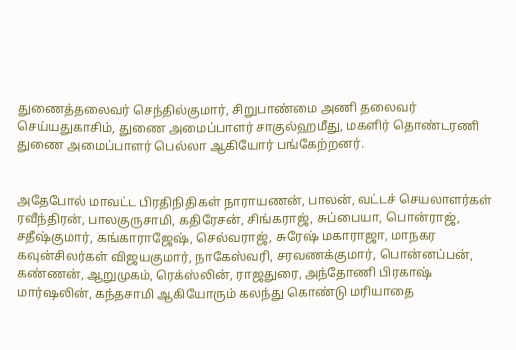துணைத்தலைவர் செந்தில்குமார், சிறுபாண்மை அணி தலைவர் செய்யதுகாசிம், துணை அமைப்பாளர் சாகுல்ஹமீது, மகளிர் தொண்டரணி துணை அமைப்பாளர் பெல்லா ஆகியோர் பங்கேற்றனர்.


அதேபோல் மாவட்ட பிரதிநிதிகள் நாராயணன், பாலன், வட்டச் செயலாளர்கள் ரவீந்திரன், பாலகுருசாமி, கதிரேசன், சிங்கராஜ், சுப்பையா, பொன்ராஜ், சதீஷ்குமார், கங்காராஜேஷ், செல்வராஜ், சுரேஷ் மகாராஜா, மாநகர கவுன்சிலர்கள் விஜயகுமார், நாகேஸ்வரி, சரவணக்குமார், பொன்னப்பன், கண்ணன், ஆறுமுகம், ரெக்ஸ்லின், ராஜதுரை, அந்தோணி பிரகாஷ் மார்ஷலின், கந்தசாமி ஆகியோரும் கலந்து கொண்டு மரியாதை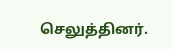செலுத்தினர்.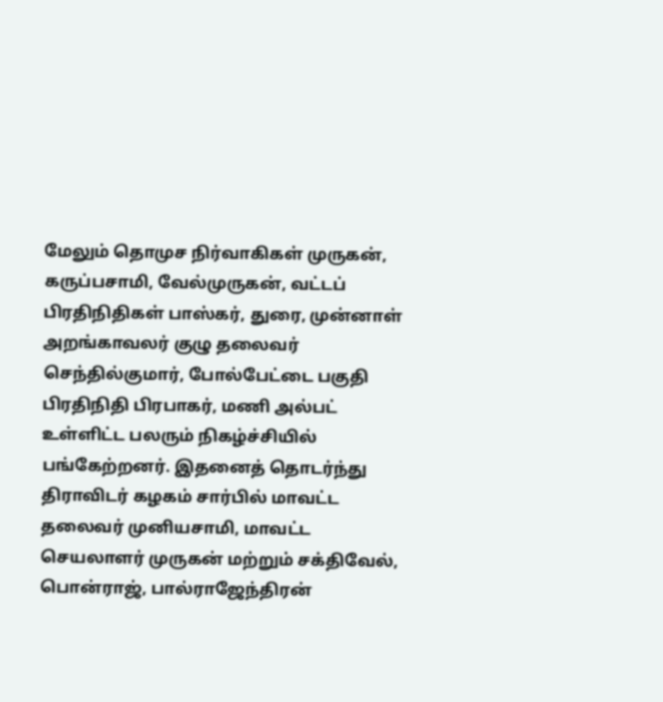மேலும் தொமுச நிர்வாகிகள் முருகன், கருப்பசாமி, வேல்முருகன், வட்டப் பிரதிநிதிகள் பாஸ்கர், துரை, முன்னாள் அறங்காவலர் குழு தலைவர் செந்தில்குமார், போல்பேட்டை பகுதி பிரதிநிதி பிரபாகர், மணி அல்பட் உள்ளிட்ட பலரும் நிகழ்ச்சியில் பங்கேற்றனர். இதனைத் தொடர்ந்து திராவிடர் கழகம் சார்பில் மாவட்ட தலைவர் முனியசாமி, மாவட்ட செயலாளர் முருகன் மற்றும் சக்திவேல், பொன்ராஜ், பால்ராஜேந்திரன்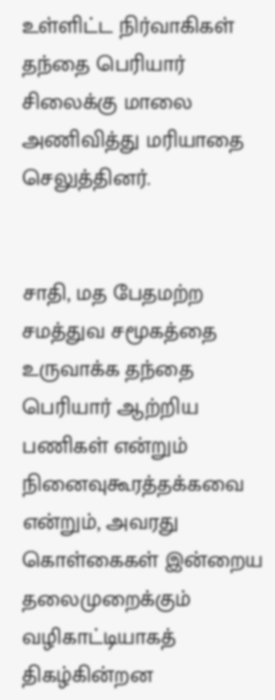உள்ளிட்ட நிர்வாகிகள் தந்தை பெரியார் சிலைக்கு மாலை அணிவித்து மரியாதை செலுத்தினர்.


சாதி, மத பேதமற்ற சமத்துவ சமூகத்தை உருவாக்க தந்தை பெரியார் ஆற்றிய பணிகள் என்றும் நினைவுகூரத்தக்கவை என்றும், அவரது கொள்கைகள் இன்றைய தலைமுறைக்கும் வழிகாட்டியாகத் திகழ்கின்றன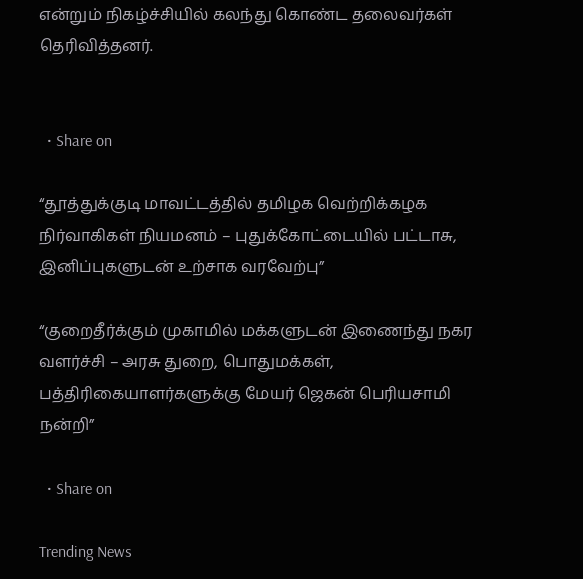என்றும் நிகழ்ச்சியில் கலந்து கொண்ட தலைவர்கள் தெரிவித்தனர்.


  • Share on

“தூத்துக்குடி மாவட்டத்தில் தமிழக வெற்றிக்கழக நிர்வாகிகள் நியமனம் – புதுக்கோட்டையில் பட்டாசு, இனிப்புகளுடன் உற்சாக வரவேற்பு”

“குறைதீர்க்கும் முகாமில் மக்களுடன் இணைந்து நகர வளர்ச்சி – அரசு துறை, பொதுமக்கள், பத்திரிகையாளர்களுக்கு மேயர் ஜெகன் பெரியசாமி நன்றி”

  • Share on

Trending News